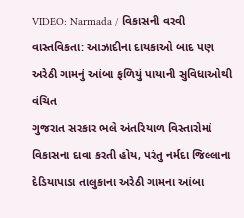VIDEO: Narmada / વિકાસની વરવી વાસ્તવિકતા: આઝાદીના દાયકાઓ બાદ પણ અરેઠી ગામનું આંબા ફળિયું પાયાની સુવિધાઓથી વંચિત
ગુજરાત સરકાર ભલે અંતરિયાળ વિસ્તારોમાં વિકાસના દાવા કરતી હોય, પરંતુ નર્મદા જિલ્લાના દેડિયાપાડા તાલુકાના અરેઠી ગામના આંબા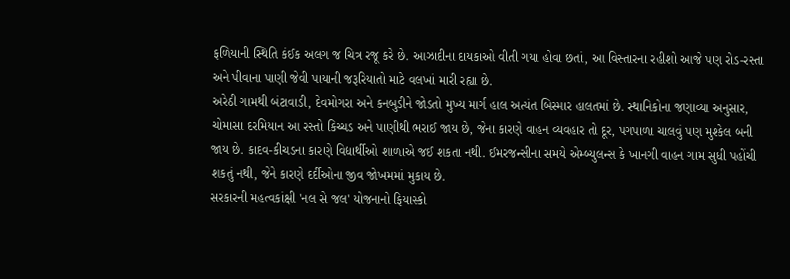ફળિયાની સ્થિતિ કંઈક અલગ જ ચિત્ર રજૂ કરે છે. આઝાદીના દાયકાઓ વીતી ગયા હોવા છતાં, આ વિસ્તારના રહીશો આજે પણ રોડ-રસ્તા અને પીવાના પાણી જેવી પાયાની જરૂરિયાતો માટે વલખાં મારી રહ્યા છે.
અરેઠી ગામથી બંટાવાડી, દેવમોગરા અને કનબુડીને જોડતો મુખ્ય માર્ગ હાલ અત્યંત બિસ્માર હાલતમાં છે. સ્થાનિકોના જણાવ્યા અનુસાર, ચોમાસા દરમિયાન આ રસ્તો કિચ્ચડ અને પાણીથી ભરાઈ જાય છે, જેના કારણે વાહન વ્યવહાર તો દૂર, પગપાળા ચાલવું પણ મુશ્કેલ બની જાય છે. કાદવ-કીચડના કારણે વિદ્યાર્થીઓ શાળાએ જઈ શકતા નથી. ઈમરજન્સીના સમયે એમ્બ્યુલન્સ કે ખાનગી વાહન ગામ સુધી પહોંચી શકતું નથી, જેને કારણે દર્દીઓના જીવ જોખમમાં મુકાય છે.
સરકારની મહત્વકાંક્ષી 'નલ સે જલ' યોજનાનો ફિયાસ્કો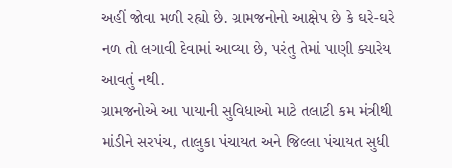અહીં જોવા મળી રહ્યો છે. ગ્રામજનોનો આક્ષેપ છે કે ઘરે-ઘરે નળ તો લગાવી દેવામાં આવ્યા છે, પરંતુ તેમાં પાણી ક્યારેય આવતું નથી.
ગ્રામજનોએ આ પાયાની સુવિધાઓ માટે તલાટી કમ મંત્રીથી માંડીને સરપંચ, તાલુકા પંચાયત અને જિલ્લા પંચાયત સુધી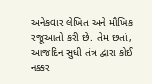અનેકવાર લેખિત અને મૌખિક રજૂઆતો કરી છે. તેમ છતાં, આજદિન સુધી તંત્ર દ્વારા કોઈ નક્કર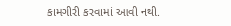કામગીરી કરવામાં આવી નથી.